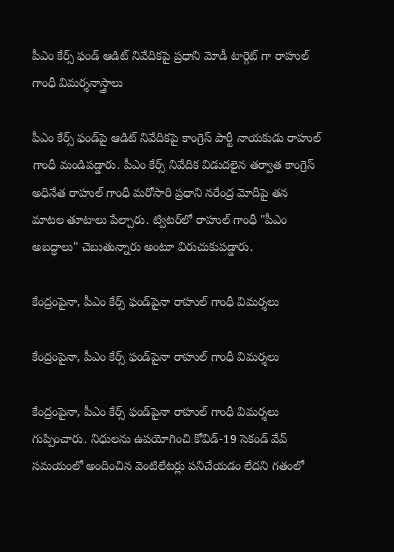పీఎం కేర్స్ ఫండ్ ఆడిట్ నివేదికపై ప్రధాని మోడీ టార్గెట్ గా రాహుల్ గాంధీ విమర్శనాస్త్రాలు

పీఎం కేర్స్ ఫండ్‌పై ఆడిట్ నివేదికపై కాంగ్రెస్ పార్టీ నాయకుడు రాహుల్ గాంధీ మండిపడ్డారు. పీఎం కేర్స్ నివేదిక విడుదలైన తర్వాత కాంగ్రెస్ అధినేత రాహుల్ గాంధీ మరోసారి ప్రధాని నరేంద్ర మోదీపై తన మాటల తూటాలు పేల్చారు. ట్విటర్‌లో రాహుల్ గాంధీ "పీఎం అబద్ధాలు" చెబుతున్నారు అంటూ విరుచుకుపడ్డారు.

కేంద్రంపైనా, పీఎం కేర్స్ ఫండ్‌పైనా రాహుల్ గాంధీ విమర్శలు

కేంద్రంపైనా, పీఎం కేర్స్ ఫండ్‌పైనా రాహుల్ గాంధీ విమర్శలు

కేంద్రంపైనా, పీఎం కేర్స్ ఫండ్‌పైనా రాహుల్ గాంధీ విమర్శలు గుప్పించారు. నిధులను ఉపయోగించి కోవిడ్-19 సెకండ్ వేవ్ సమయంలో అందించిన వెంటిలేటర్లు పనిచేయడం లేదని గతంలో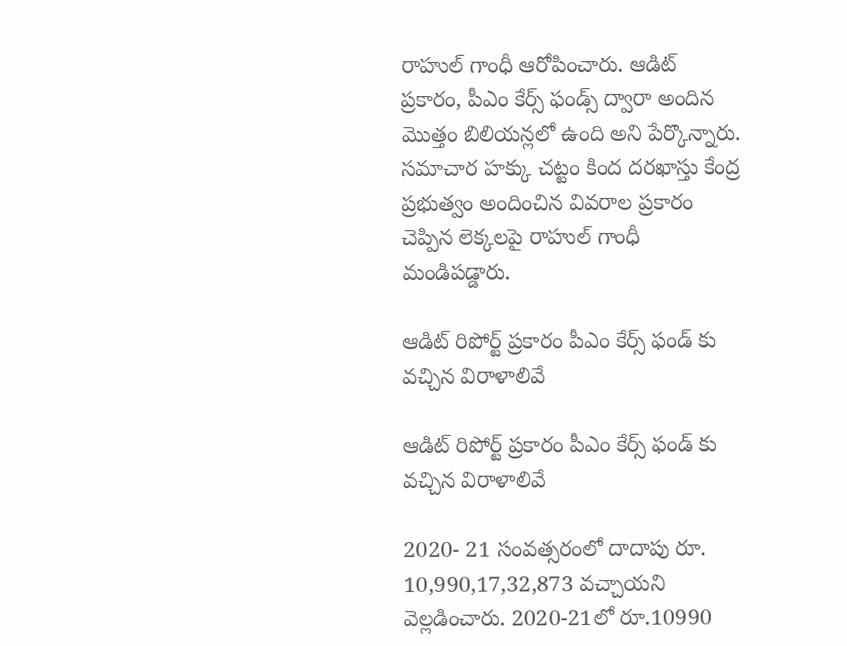రాహుల్ గాంధీ ఆరోపించారు. ఆడిట్ ప్రకారం, పీఎం కేర్స్ ఫండ్స్ ద్వారా అందిన మొత్తం బిలియన్లలో ఉంది అని పేర్కొన్నారు. సమాచార హక్కు చట్టం కింద దరఖాస్తు కేంద్ర ప్రభుత్వం అందించిన వివరాల ప్రకారం చెప్పిన లెక్కలపై రాహుల్ గాంధీ మండిపడ్డారు.

ఆడిట్ రిపోర్ట్ ప్రకారం పీఎం కేర్స్ ఫండ్ కు వచ్చిన విరాళాలివే

ఆడిట్ రిపోర్ట్ ప్రకారం పీఎం కేర్స్ ఫండ్ కు వచ్చిన విరాళాలివే

2020- 21 సంవత్సరంలో దాదాపు రూ. 10,990,17,32,873 వచ్చాయని వెల్లడించారు. 2020-21లో రూ.10990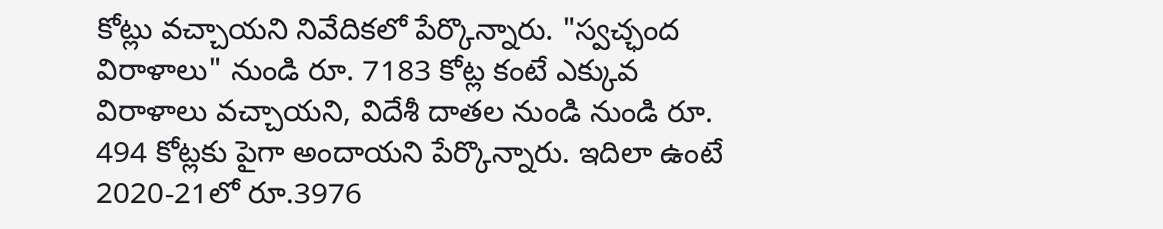కోట్లు వచ్చాయని నివేదికలో పేర్కొన్నారు. "స్వచ్ఛంద విరాళాలు" నుండి రూ. 7183 కోట్ల కంటే ఎక్కువ విరాళాలు వచ్చాయని, విదేశీ దాతల నుండి నుండి రూ. 494 కోట్లకు పైగా అందాయని పేర్కొన్నారు. ఇదిలా ఉంటే 2020-21లో రూ.3976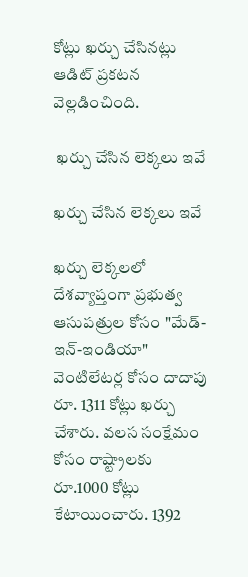కోట్లు ఖర్చు చేసినట్లు ఆడిట్ ప్రకటన వెల్లడించింది.

 ఖర్చు చేసిన లెక్కలు ఇవే

ఖర్చు చేసిన లెక్కలు ఇవే

ఖర్చు లెక్కలలో దేశవ్యాప్తంగా ప్రభుత్వ ఆసుపత్రుల కోసం "మేడ్-ఇన్-ఇండియా" వెంటిలేటర్ల కోసం దాదాపు రూ. 1311 కోట్లు ఖర్చు చేశారు. వలస సంక్షేమం కోసం రాష్ట్రాలకు రూ.1000 కోట్లు కేటాయించారు. 1392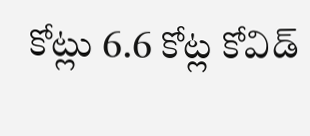కోట్లు 6.6 కోట్ల కోవిడ్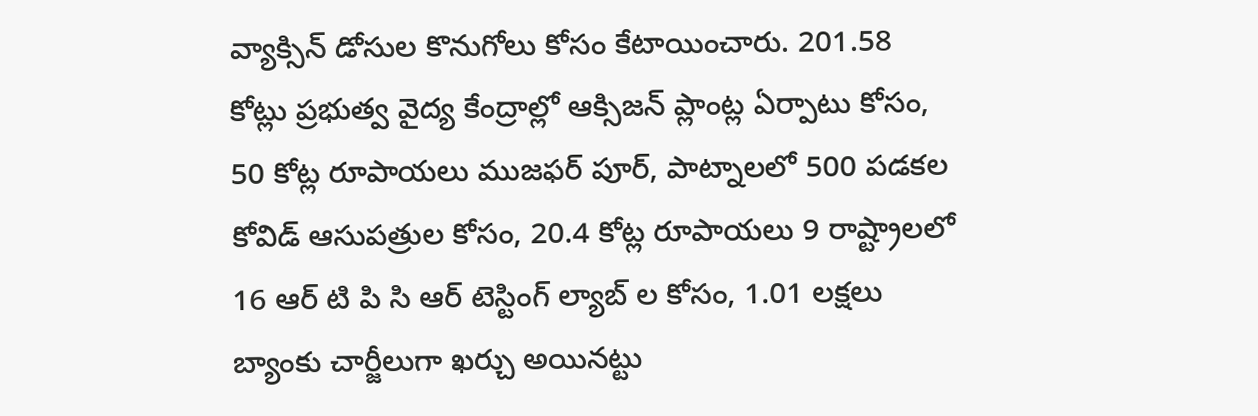వ్యాక్సిన్ డోసుల కొనుగోలు కోసం కేటాయించారు. 201.58 కోట్లు ప్రభుత్వ వైద్య కేంద్రాల్లో ఆక్సిజన్ ప్లాంట్ల ఏర్పాటు కోసం, 50 కోట్ల రూపాయలు ముజఫర్ పూర్, పాట్నాలలో 500 పడకల కోవిడ్ ఆసుపత్రుల కోసం, 20.4 కోట్ల రూపాయలు 9 రాష్ట్రాలలో 16 ఆర్ టి పి సి ఆర్ టెస్టింగ్ ల్యాబ్ ల కోసం, 1.01 లక్షలు బ్యాంకు చార్జీలుగా ఖర్చు అయినట్టు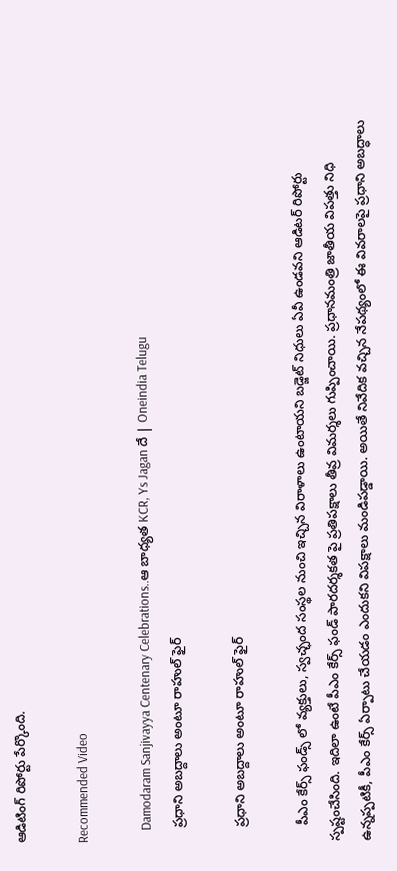ఆడిటింగ్ రిపోర్టు పేర్కొంది.

Recommended Video

    Damodaram Sanjivayya Centenary Celebrations..ఆ బాధ్యత KCR, Ys Jagan దే | Oneindia Telugu
    ప్రధాని అబద్దాలు అంటూ రాహుల్ ఫైర్

    ప్రధాని అబద్దాలు అంటూ రాహుల్ ఫైర్

    పీఎం కేర్స్ ఫండ్స్ లో వ్యక్తులు, స్వచ్ఛంద సంస్థల నుంచి ఇచ్చిన విరాళాలు ఉంటాయని బడ్జెట్ నిధులు ఏవీ ఉండవని ఆడిటర్ రిపోర్టు స్పష్టంచేసింది. ఇదిలా ఉంటే పీఎం కేర్స్ ఫండ్ పారదర్శకత పై ప్రతిపక్షాలు తీవ్ర విమర్శలు గుప్పించాయి. ప్రధానమంత్రి జాతీయ విపత్తు నిధి ఉన్నప్పటికీ, పీఎం కేర్స్ ఏర్పాటు చేయడం ఎందుకని విపక్షాలు మండిపడ్డాయి. అయితే నివేదిక వచ్చిన నేపథ్యంలో ఈ వివరాలపై ప్రధాని అబద్ధాలు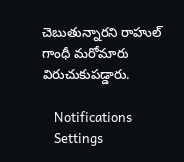చెబుతున్నారని రాహుల్ గాంధీ మరోమారు విరుచుకుపడ్డారు.

    Notifications
    Settings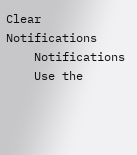Clear Notifications
    Notifications
    Use the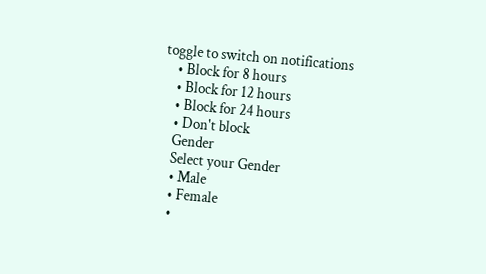toggle to switch on notifications
    • Block for 8 hours
    • Block for 12 hours
    • Block for 24 hours
    • Don't block
    Gender
    Select your Gender
    • Male
    • Female
    •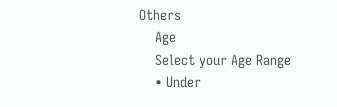Others
    Age
    Select your Age Range
    • Under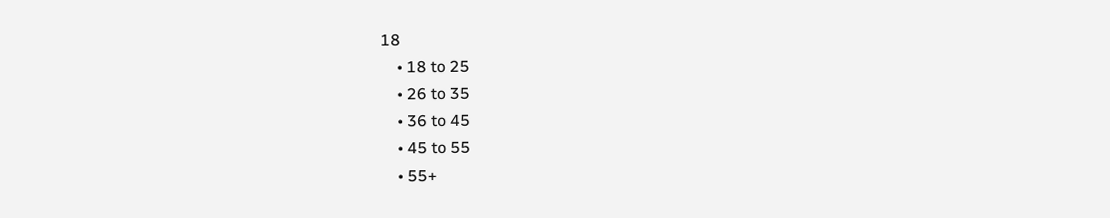18
    • 18 to 25
    • 26 to 35
    • 36 to 45
    • 45 to 55
    • 55+